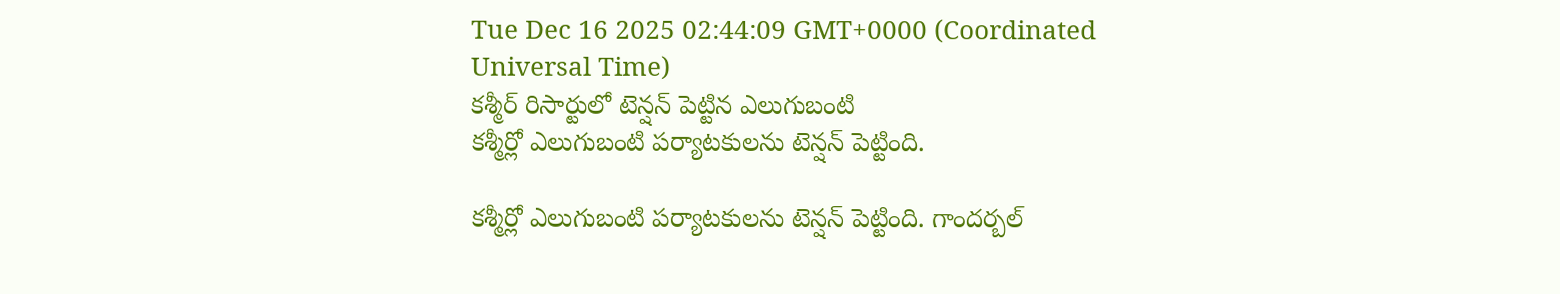Tue Dec 16 2025 02:44:09 GMT+0000 (Coordinated Universal Time)
కశ్మీర్ రిసార్టులో టెన్షన్ పెట్టిన ఎలుగుబంటి
కశ్మీర్లో ఎలుగుబంటి పర్యాటకులను టెన్షన్ పెట్టింది.

కశ్మీర్లో ఎలుగుబంటి పర్యాటకులను టెన్షన్ పెట్టింది. గాందర్బల్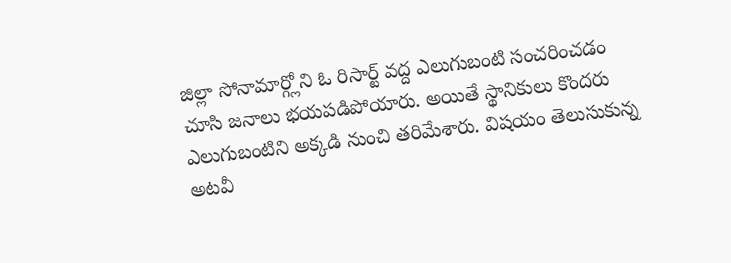జిల్లా సోనామార్గ్లోని ఓ రిసార్ట్ వద్ద ఎలుగుబంటి సంచరించడం చూసి జనాలు భయపడిపోయారు. అయితే స్థానికులు కొందరు ఎలుగుబంటిని అక్కడి నుంచి తరిమేశారు. విషయం తెలుసుకున్న అటవీ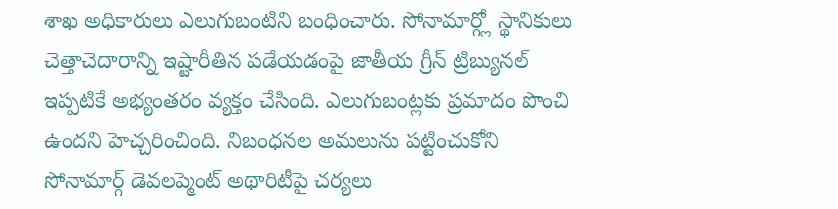శాఖ అధికారులు ఎలుగుబంటిని బంధించారు. సోనామార్గ్లో స్థానికులు చెత్తాచెదారాన్ని ఇష్టారీతిన పడేయడంపై జాతీయ గ్రీన్ ట్రిబ్యునల్ ఇప్పటికే అభ్యంతరం వ్యక్తం చేసింది. ఎలుగుబంట్లకు ప్రమాదం పొంచి ఉందని హెచ్చరించింది. నిబంధనల అమలును పట్టించుకోని సోనామార్గ్ డెవలప్మెంట్ అథారిటీపై చర్యలు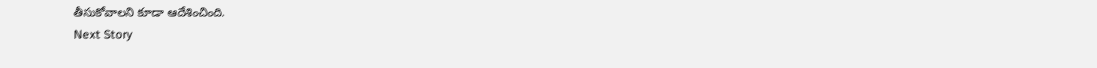తీసుకోవాలని కూడా ఆదేశించింది.
Next Story